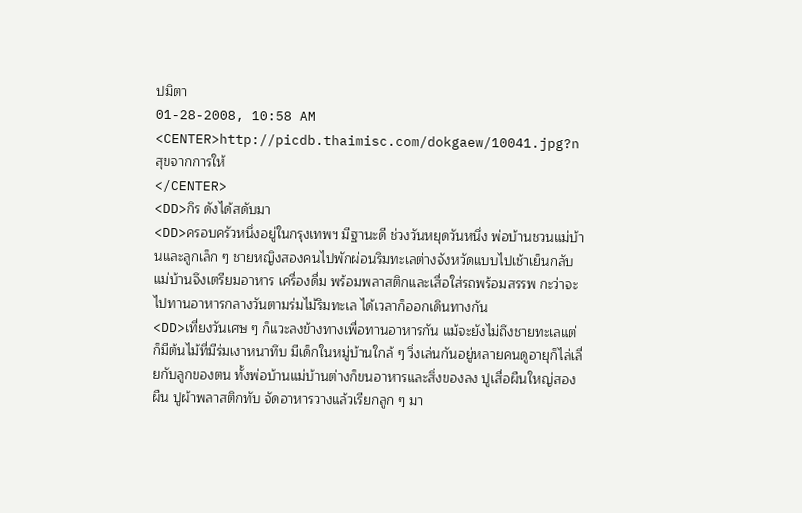ปมิตา
01-28-2008, 10:58 AM
<CENTER>http://picdb.thaimisc.com/dokgaew/10041.jpg?n
สุขจากการให้
</CENTER>
<DD>กิร ดังได้สดับมา
<DD>ครอบครัวหนึ่งอยู่ในกรุงเทพฯ มีฐานะดี ช่วงวันหยุดวันหนึ่ง พ่อบ้านชวนแม่บ้านและลูกเล็ก ๆ ชายหญิงสองคนไปพักผ่อนริมทะเลต่างจังหวัดแบบไปเช้าเย็นกลับ แม่บ้านจึงเตรียมอาหาร เครื่องดื่ม พร้อมพลาสติกและเสื่อใส่รถพร้อมสรรพ กะว่าจะไปทานอาหารกลางวันตามร่มไม้ริมทะเล ได้เวลาก็ออกเดินทางกัน
<DD>เที่ยงวันเศษ ๆ ก็แวะลงข้างทางเพื่อทานอาหารกัน แม้จะยังไม่ถึงชายทะเลแต่ก็มีต้นไม้ที่มีร่มเงาหนาทึบ มีเด็กในหมู่บ้านใกล้ ๆ วิ่งเล่นกันอยู่หลายคนดูอายุก็ไล่เลี่ยกับลูกของตน ทั้งพ่อบ้านแม่บ้านต่างก็ขนอาหารและสิ่งของลง ปูเสื่อผืนใหญ่สองผืน ปูผ้าพลาสติกทับ จัดอาหารวางแล้วเรียกลูก ๆ มา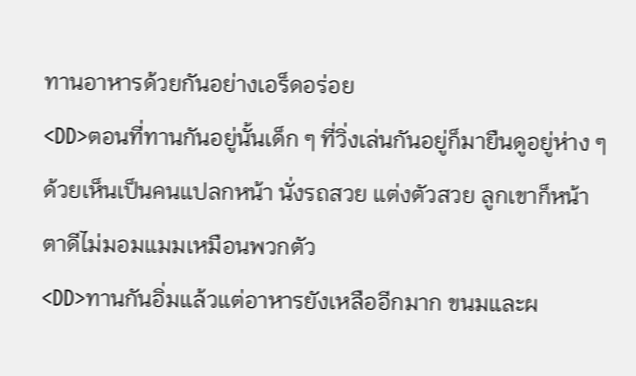ทานอาหารด้วยกันอย่างเอร็ดอร่อย
<DD>ตอนที่ทานกันอยู่นั้นเด็ก ๆ ที่วิ่งเล่นกันอยู่ก็มายืนดูอยู่ห่าง ๆ ด้วยเห็นเป็นคนแปลกหน้า นั่งรถสวย แต่งตัวสวย ลูกเขาก็หน้าตาดีไม่มอมแมมเหมือนพวกตัว
<DD>ทานกันอิ่มแล้วแต่อาหารยังเหลืออีกมาก ขนมและผ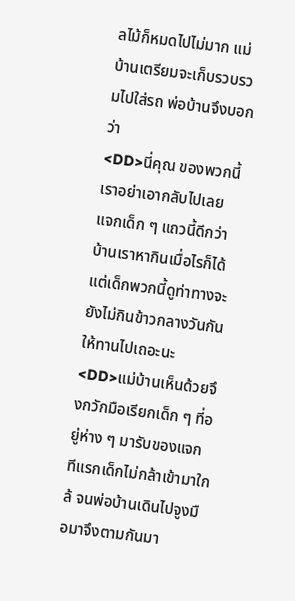ลไม้ก็หมดไปไม่มาก แม่บ้านเตรียมจะเก็บรวบรวมไปใส่รถ พ่อบ้านจึงบอกว่า
<DD>นี่คุณ ของพวกนี้เราอย่าเอากลับไปเลย แจกเด็ก ๆ แถวนี้ดีกว่า บ้านเราหากินเมื่อไรก็ได้ แต่เด็กพวกนี้ดูท่าทางจะยังไม่กินข้าวกลางวันกัน ให้ทานไปเถอะนะ
<DD>แม่บ้านเห็นด้วยจึงกวักมือเรียกเด็ก ๆ ที่อยู่ห่าง ๆ มารับของแจก ทีแรกเด็กไม่กล้าเข้ามาใกล้ จนพ่อบ้านเดินไปจูงมือมาจึงตามกันมา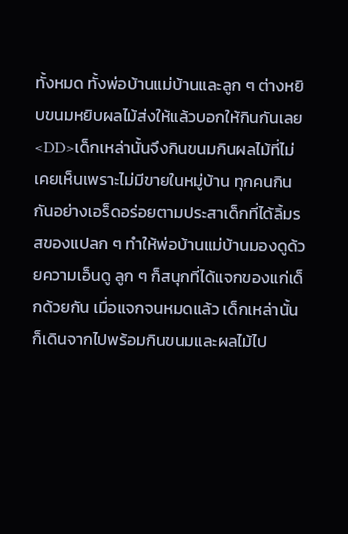ทั้งหมด ทั้งพ่อบ้านแม่บ้านและลูก ๆ ต่างหยิบขนมหยิบผลไม้ส่งให้แล้วบอกให้กินกันเลย
<DD>เด็กเหล่านั้นจึงกินขนมกินผลไม้ที่ไม่เคยเห็นเพราะไม่มีขายในหมู่บ้าน ทุกคนกินกันอย่างเอร็ดอร่อยตามประสาเด็กที่ได้ลิ้มรสของแปลก ๆ ทำให้พ่อบ้านแม่บ้านมองดูด้วยความเอ็นดู ลูก ๆ ก็สนุกที่ได้แจกของแก่เด็กด้วยกัน เมื่อแจกจนหมดแล้ว เด็กเหล่านั้นก็เดินจากไปพร้อมกินขนมและผลไม้ไป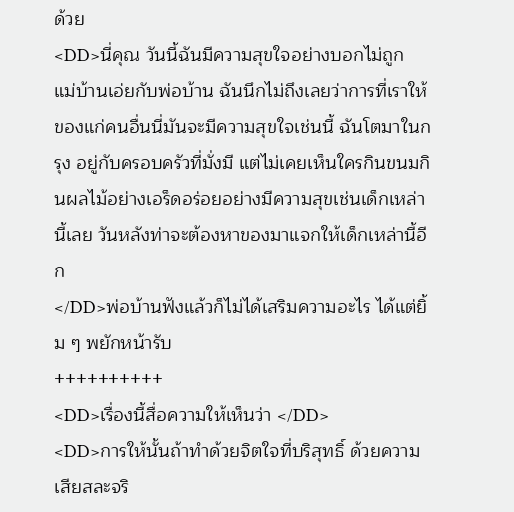ด้วย
<DD>นี่คุณ วันนี้ฉันมีความสุขใจอย่างบอกไม่ถูก แม่บ้านเอ่ยกับพ่อบ้าน ฉันนึกไม่ถึงเลยว่าการที่เราให้ของแก่คนอื่นนี่มันจะมีความสุขใจเช่นนี้ ฉันโตมาในกรุง อยู่กับครอบครัวที่มั่งมี แต่ไม่เคยเห็นใครกินขนมกินผลไม้อย่างเอร็ดอร่อยอย่างมีความสุขเช่นเด็กเหล่านี้เลย วันหลังท่าจะต้องหาของมาแจกให้เด็กเหล่านี้อีก
</DD>พ่อบ้านฟังแล้วก็ไม่ได้เสริมความอะไร ได้แต่ยิ้ม ๆ พยักหน้ารับ
++++++++++
<DD>เรื่องนี้สื่อความให้เห็นว่า </DD>
<DD>การให้นั้นถ้าทำด้วยจิตใจที่บริสุทธิ์ ด้วยความเสียสละจริ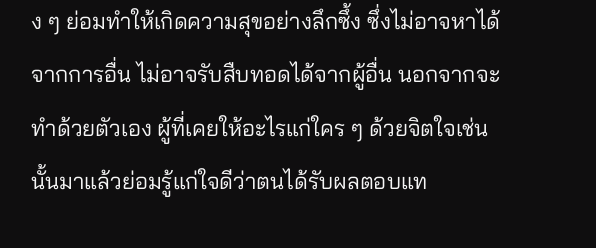ง ๆ ย่อมทำให้เกิดความสุขอย่างลึกซึ้ง ซึ่งไม่อาจหาได้จากการอื่น ไม่อาจรับสืบทอดได้จากผู้อื่น นอกจากจะทำด้วยตัวเอง ผู้ที่เคยให้อะไรแก่ใคร ๆ ด้วยจิตใจเช่นนั้นมาแล้วย่อมรู้แก่ใจดีว่าตนได้รับผลตอบแท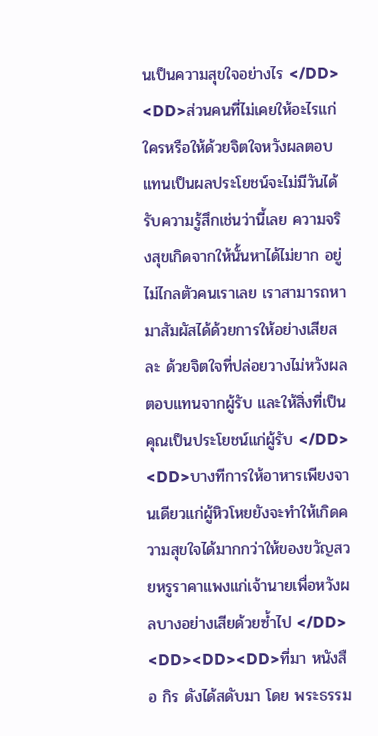นเป็นความสุขใจอย่างไร </DD>
<DD>ส่วนคนที่ไม่เคยให้อะไรแก่ใครหรือให้ด้วยจิตใจหวังผลตอบแทนเป็นผลประโยชน์จะไม่มีวันได้รับความรู้สึกเช่นว่านี้เลย ความจริงสุขเกิดจากให้นั้นหาได้ไม่ยาก อยู่ไม่ไกลตัวคนเราเลย เราสามารถหามาสัมผัสได้ด้วยการให้อย่างเสียสละ ด้วยจิตใจที่ปล่อยวางไม่หวังผลตอบแทนจากผู้รับ และให้สิ่งที่เป็นคุณเป็นประโยชน์แก่ผู้รับ </DD>
<DD>บางทีการให้อาหารเพียงจานเดียวแก่ผู้หิวโหยยังจะทำให้เกิดความสุขใจได้มากกว่าให้ของขวัญสวยหรูราคาแพงแก่เจ้านายเพื่อหวังผลบางอย่างเสียด้วยซ้ำไป </DD>
<DD><DD><DD>ที่มา หนังสือ กิร ดังได้สดับมา โดย พระธรรม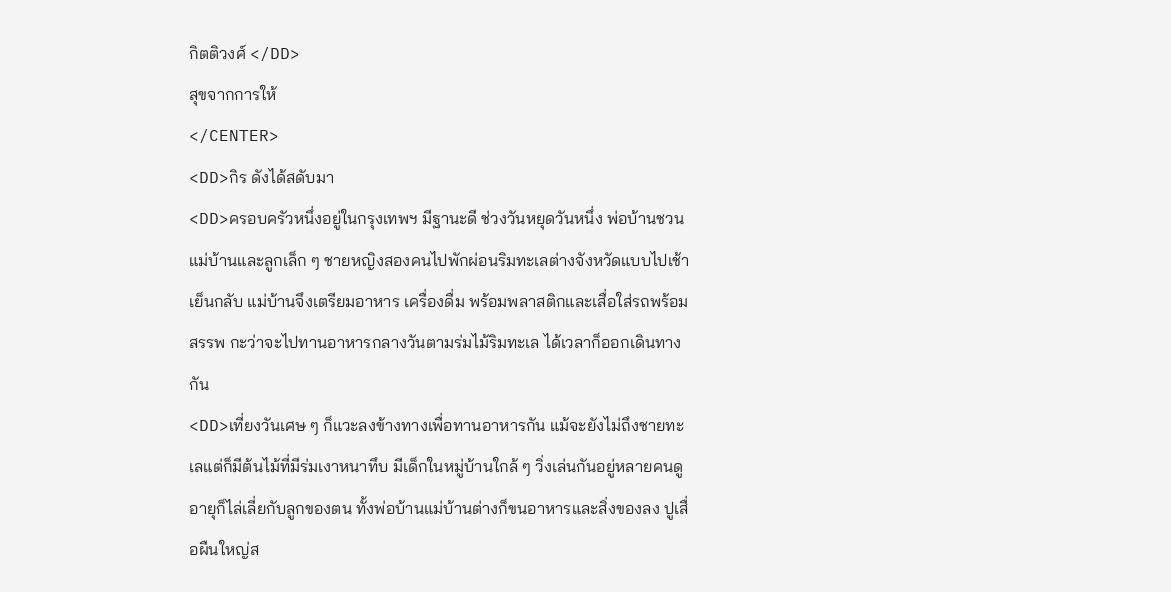กิตติวงศ์ </DD>
สุขจากการให้
</CENTER>
<DD>กิร ดังได้สดับมา
<DD>ครอบครัวหนึ่งอยู่ในกรุงเทพฯ มีฐานะดี ช่วงวันหยุดวันหนึ่ง พ่อบ้านชวนแม่บ้านและลูกเล็ก ๆ ชายหญิงสองคนไปพักผ่อนริมทะเลต่างจังหวัดแบบไปเช้าเย็นกลับ แม่บ้านจึงเตรียมอาหาร เครื่องดื่ม พร้อมพลาสติกและเสื่อใส่รถพร้อมสรรพ กะว่าจะไปทานอาหารกลางวันตามร่มไม้ริมทะเล ได้เวลาก็ออกเดินทางกัน
<DD>เที่ยงวันเศษ ๆ ก็แวะลงข้างทางเพื่อทานอาหารกัน แม้จะยังไม่ถึงชายทะเลแต่ก็มีต้นไม้ที่มีร่มเงาหนาทึบ มีเด็กในหมู่บ้านใกล้ ๆ วิ่งเล่นกันอยู่หลายคนดูอายุก็ไล่เลี่ยกับลูกของตน ทั้งพ่อบ้านแม่บ้านต่างก็ขนอาหารและสิ่งของลง ปูเสื่อผืนใหญ่ส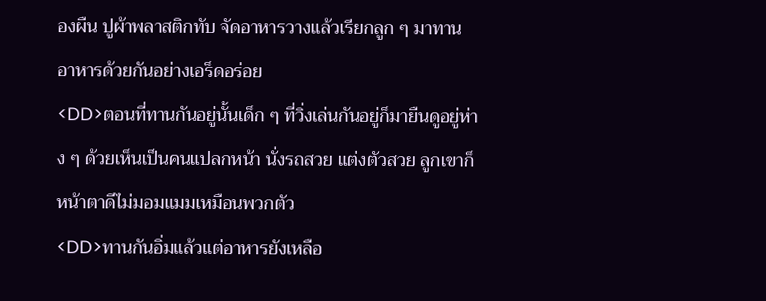องผืน ปูผ้าพลาสติกทับ จัดอาหารวางแล้วเรียกลูก ๆ มาทานอาหารด้วยกันอย่างเอร็ดอร่อย
<DD>ตอนที่ทานกันอยู่นั้นเด็ก ๆ ที่วิ่งเล่นกันอยู่ก็มายืนดูอยู่ห่าง ๆ ด้วยเห็นเป็นคนแปลกหน้า นั่งรถสวย แต่งตัวสวย ลูกเขาก็หน้าตาดีไม่มอมแมมเหมือนพวกตัว
<DD>ทานกันอิ่มแล้วแต่อาหารยังเหลือ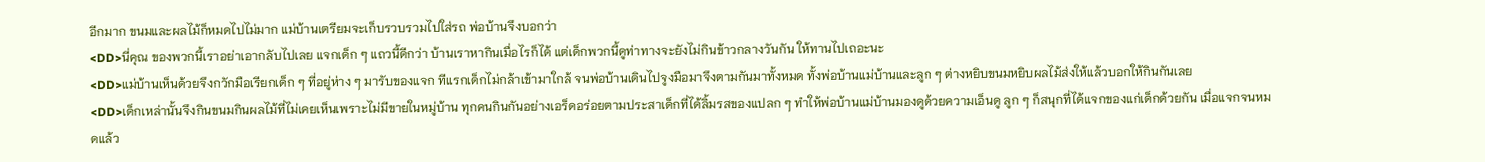อีกมาก ขนมและผลไม้ก็หมดไปไม่มาก แม่บ้านเตรียมจะเก็บรวบรวมไปใส่รถ พ่อบ้านจึงบอกว่า
<DD>นี่คุณ ของพวกนี้เราอย่าเอากลับไปเลย แจกเด็ก ๆ แถวนี้ดีกว่า บ้านเราหากินเมื่อไรก็ได้ แต่เด็กพวกนี้ดูท่าทางจะยังไม่กินข้าวกลางวันกัน ให้ทานไปเถอะนะ
<DD>แม่บ้านเห็นด้วยจึงกวักมือเรียกเด็ก ๆ ที่อยู่ห่าง ๆ มารับของแจก ทีแรกเด็กไม่กล้าเข้ามาใกล้ จนพ่อบ้านเดินไปจูงมือมาจึงตามกันมาทั้งหมด ทั้งพ่อบ้านแม่บ้านและลูก ๆ ต่างหยิบขนมหยิบผลไม้ส่งให้แล้วบอกให้กินกันเลย
<DD>เด็กเหล่านั้นจึงกินขนมกินผลไม้ที่ไม่เคยเห็นเพราะไม่มีขายในหมู่บ้าน ทุกคนกินกันอย่างเอร็ดอร่อยตามประสาเด็กที่ได้ลิ้มรสของแปลก ๆ ทำให้พ่อบ้านแม่บ้านมองดูด้วยความเอ็นดู ลูก ๆ ก็สนุกที่ได้แจกของแก่เด็กด้วยกัน เมื่อแจกจนหมดแล้ว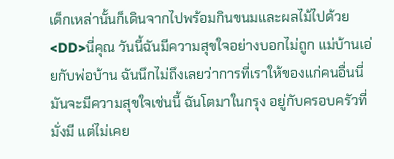เด็กเหล่านั้นก็เดินจากไปพร้อมกินขนมและผลไม้ไปด้วย
<DD>นี่คุณ วันนี้ฉันมีความสุขใจอย่างบอกไม่ถูก แม่บ้านเอ่ยกับพ่อบ้าน ฉันนึกไม่ถึงเลยว่าการที่เราให้ของแก่คนอื่นนี่มันจะมีความสุขใจเช่นนี้ ฉันโตมาในกรุง อยู่กับครอบครัวที่มั่งมี แต่ไม่เคย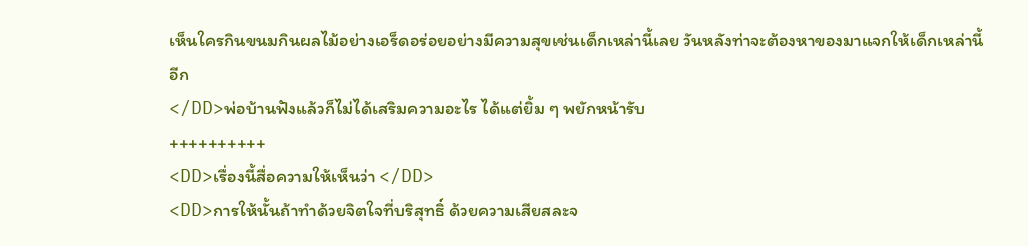เห็นใครกินขนมกินผลไม้อย่างเอร็ดอร่อยอย่างมีความสุขเช่นเด็กเหล่านี้เลย วันหลังท่าจะต้องหาของมาแจกให้เด็กเหล่านี้อีก
</DD>พ่อบ้านฟังแล้วก็ไม่ได้เสริมความอะไร ได้แต่ยิ้ม ๆ พยักหน้ารับ
++++++++++
<DD>เรื่องนี้สื่อความให้เห็นว่า </DD>
<DD>การให้นั้นถ้าทำด้วยจิตใจที่บริสุทธิ์ ด้วยความเสียสละจ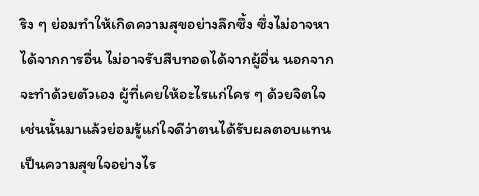ริง ๆ ย่อมทำให้เกิดความสุขอย่างลึกซึ้ง ซึ่งไม่อาจหาได้จากการอื่น ไม่อาจรับสืบทอดได้จากผู้อื่น นอกจากจะทำด้วยตัวเอง ผู้ที่เคยให้อะไรแก่ใคร ๆ ด้วยจิตใจเช่นนั้นมาแล้วย่อมรู้แก่ใจดีว่าตนได้รับผลตอบแทนเป็นความสุขใจอย่างไร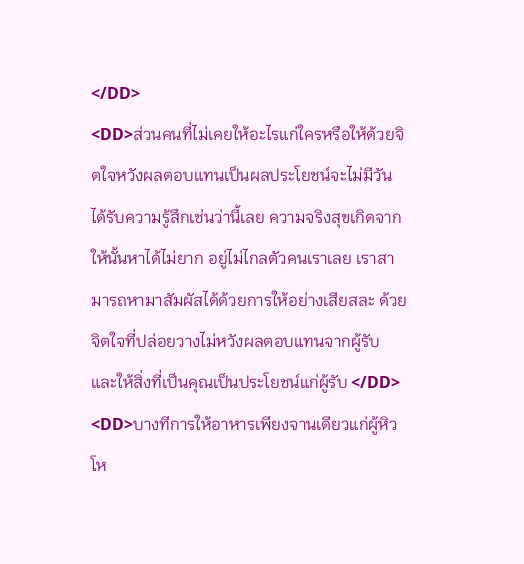</DD>
<DD>ส่วนคนที่ไม่เคยให้อะไรแก่ใครหรือให้ด้วยจิตใจหวังผลตอบแทนเป็นผลประโยชน์จะไม่มีวันได้รับความรู้สึกเช่นว่านี้เลย ความจริงสุขเกิดจากให้นั้นหาได้ไม่ยาก อยู่ไม่ไกลตัวคนเราเลย เราสามารถหามาสัมผัสได้ด้วยการให้อย่างเสียสละ ด้วยจิตใจที่ปล่อยวางไม่หวังผลตอบแทนจากผู้รับ และให้สิ่งที่เป็นคุณเป็นประโยชน์แก่ผู้รับ </DD>
<DD>บางทีการให้อาหารเพียงจานเดียวแก่ผู้หิวโห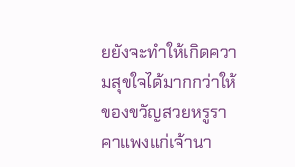ยยังจะทำให้เกิดความสุขใจได้มากกว่าให้ของขวัญสวยหรูราคาแพงแก่เจ้านา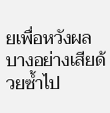ยเพื่อหวังผลบางอย่างเสียด้วยซ้ำไป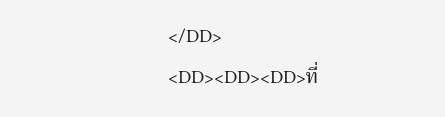</DD>
<DD><DD><DD>ที่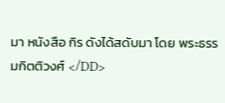มา หนังสือ กิร ดังได้สดับมา โดย พระธรรมกิตติวงศ์ </DD>